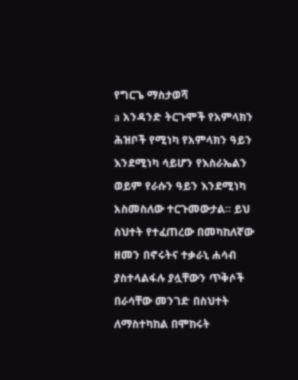የግርጌ ማስታወሻ
a አንዳንድ ትርጉሞች የአምላክን ሕዝቦች የሚነካ የአምላክን ዓይን እንደሚነካ ሳይሆን የእስራኤልን ወይም የራሱን ዓይን እንደሚነካ አስመስለው ተርጉመውታል። ይህ ስህተት የተፈጠረው በመካከለኛው ዘመን በኖሩትና ተቃራኒ ሐሳብ ያስተላልፋሉ ያሏቸውን ጥቅሶች በራሳቸው መንገድ በስህተት ለማስተካከል በሞከሩት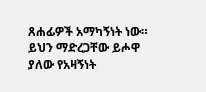ጸሐፊዎች አማካኝነት ነው። ይህን ማድረጋቸው ይሖዋ ያለው የአዛኝነት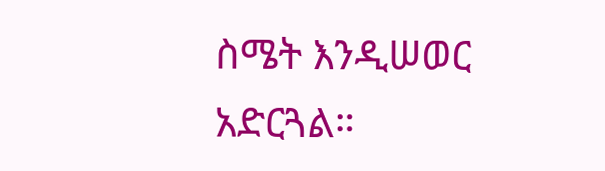ስሜት እንዲሠወር አድርጓል።